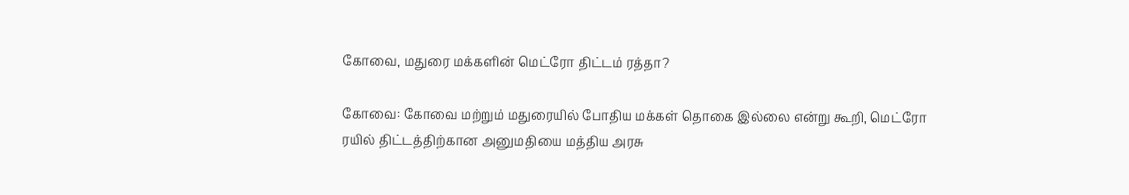கோவை, மதுரை மக்களின் மெட்ரோ திட்டம் ரத்தா?

கோவை: கோவை மற்றும் மதுரையில் போதிய மக்கள் தொகை இல்லை என்று கூறி, மெட்ரோ ரயில் திட்டத்திற்கான அனுமதியை மத்திய அரசு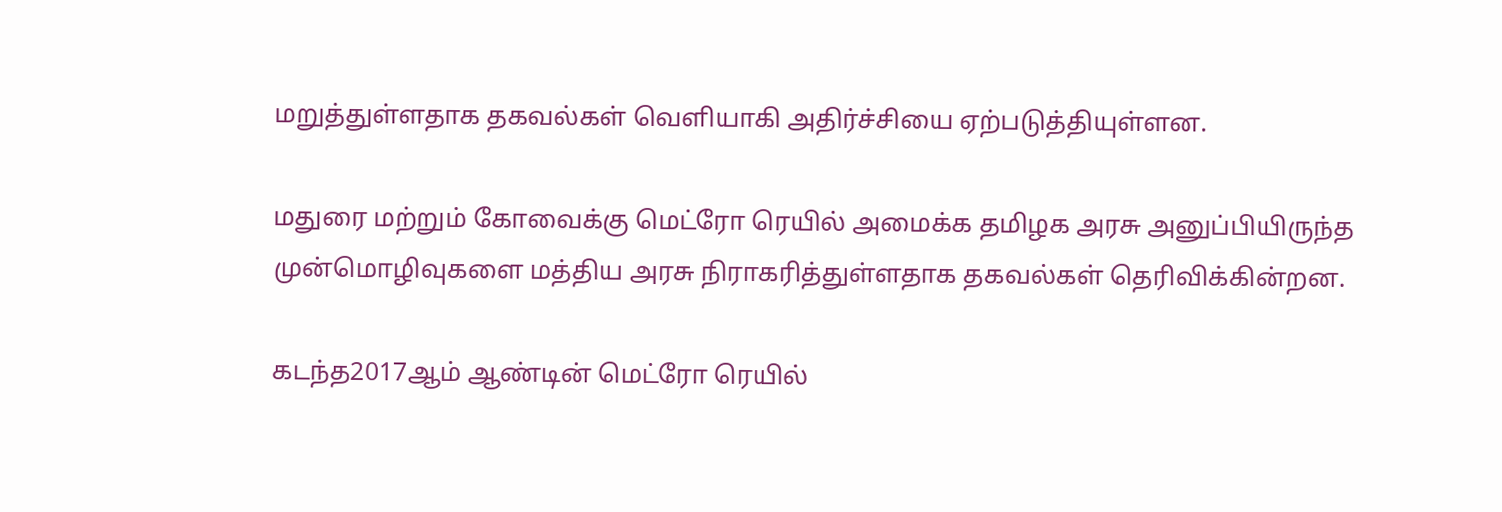மறுத்துள்ளதாக தகவல்கள் வெளியாகி அதிர்ச்சியை ஏற்படுத்தியுள்ளன.

மதுரை மற்றும் கோவைக்கு மெட்ரோ ரெயில் அமைக்க தமிழக அரசு அனுப்பியிருந்த முன்மொழிவுகளை மத்திய அரசு நிராகரித்துள்ளதாக தகவல்கள் தெரிவிக்கின்றன.

கடந்த2017ஆம் ஆண்டின் மெட்ரோ ரெயில்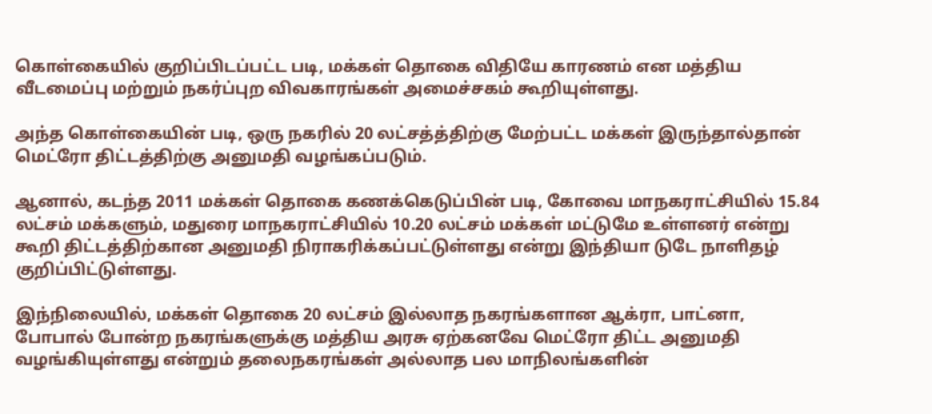கொள்கையில் குறிப்பிடப்பட்ட படி, மக்கள் தொகை விதியே காரணம் என மத்திய வீடமைப்பு மற்றும் நகர்ப்புற விவகாரங்கள் அமைச்சகம் கூறியுள்ளது.

அந்த கொள்கையின் படி, ஒரு நகரில் 20 லட்சத்த்திற்கு மேற்பட்ட மக்கள் இருந்தால்தான் மெட்ரோ திட்டத்திற்கு அனுமதி வழங்கப்படும்.

ஆனால், கடந்த 2011 மக்கள் தொகை கணக்கெடுப்பின் படி, கோவை மாநகராட்சியில் 15.84 லட்சம் மக்களும், மதுரை மாநகராட்சியில் 10.20 லட்சம் மக்கள் மட்டுமே உள்ளனர் என்று கூறி திட்டத்திற்கான அனுமதி நிராகரிக்கப்பட்டுள்ளது என்று இந்தியா டுடே நாளிதழ் குறிப்பிட்டுள்ளது.

இந்நிலையில், மக்கள் தொகை 20 லட்சம் இல்லாத நகரங்களான ஆக்ரா, பாட்னா, போபால் போன்ற நகரங்களுக்கு மத்திய அரசு ஏற்கனவே மெட்ரோ திட்ட அனுமதி வழங்கியுள்ளது என்றும் தலைநகரங்கள் அல்லாத பல மாநிலங்களின்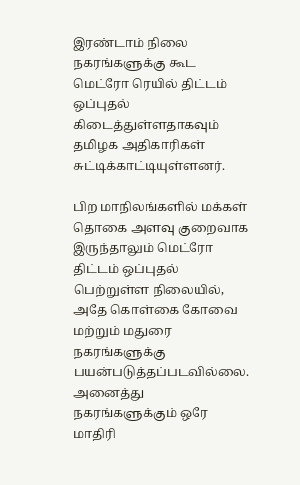இரண்டாம் நிலை நகரங்களுக்கு கூட மெட்ரோ ரெயில் திட்டம் ஒப்புதல் கிடைத்துள்ளதாகவும் தமிழக அதிகாரிகள் சுட்டிக்காட்டியுள்ளனர்.

பிற மாநிலங்களில் மக்கள் தொகை அளவு குறைவாக இருந்தாலும் மெட்ரோ திட்டம் ஒப்புதல் பெற்றுள்ள நிலையில், அதே கொள்கை கோவை மற்றும் மதுரை நகரங்களுக்கு பயன்படுத்தப்படவில்லை. அனைத்து நகரங்களுக்கும் ஒரே மாதிரி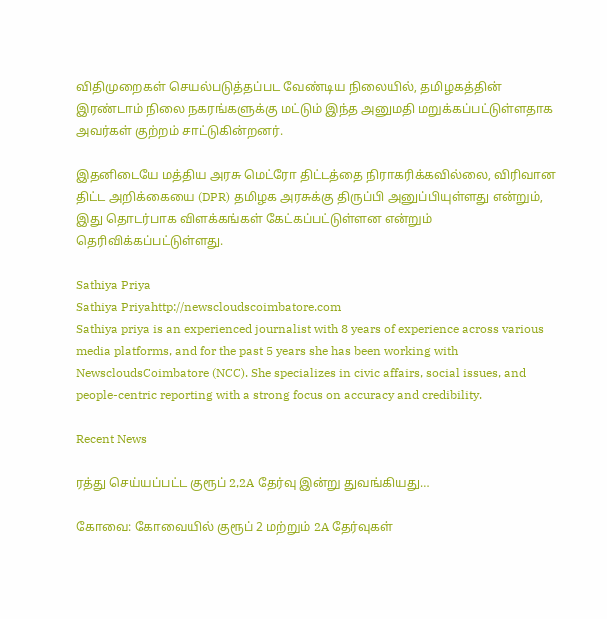விதிமுறைகள் செயல்படுத்தப்பட வேண்டிய நிலையில், தமிழகத்தின் இரண்டாம் நிலை நகரங்களுக்கு மட்டும் இந்த அனுமதி மறுக்கப்பட்டுள்ளதாக அவர்கள் குற்றம் சாட்டுகின்றனர்.

இதனிடையே மத்திய அரசு மெட்ரோ திட்டத்தை நிராகரிக்கவில்லை, விரிவான திட்ட அறிக்கையை (DPR) தமிழக அரசுக்கு திருப்பி அனுப்பியுள்ளது என்றும், இது தொடர்பாக விளக்கங்கள் கேட்கப்பட்டுள்ளன என்றும் தெரிவிக்கப்பட்டுள்ளது.

Sathiya Priya
Sathiya Priyahttp://newscloudscoimbatore.com
Sathiya priya is an experienced journalist with 8 years of experience across various media platforms, and for the past 5 years she has been working with NewscloudsCoimbatore (NCC). She specializes in civic affairs, social issues, and people-centric reporting with a strong focus on accuracy and credibility.

Recent News

ரத்து செய்யப்பட்ட குரூப் 2,2A தேர்வு இன்று துவங்கியது…

கோவை: கோவையில் குரூப் 2 மற்றும் 2A தேர்வுகள்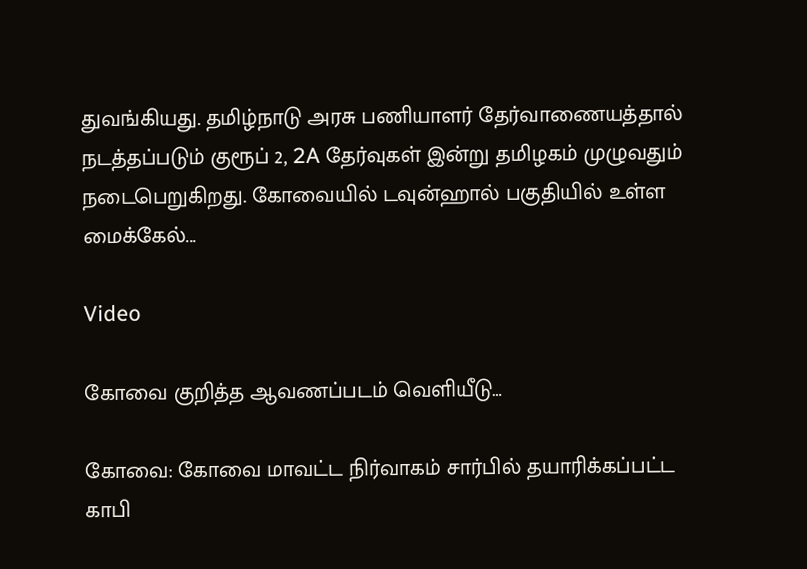துவங்கியது. தமிழ்நாடு அரசு பணியாளர் தேர்வாணையத்தால் நடத்தப்படும் குரூப் 2, 2A தேர்வுகள் இன்று தமிழகம் முழுவதும் நடைபெறுகிறது. கோவையில் டவுன்ஹால் பகுதியில் உள்ள மைக்கேல்...

Video

கோவை குறித்த ஆவணப்படம் வெளியீடு…

கோவை: கோவை மாவட்ட நிர்வாகம் சார்பில் தயாரிக்கப்பட்ட காபி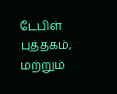டேபிள் புத்தகம், மற்றும்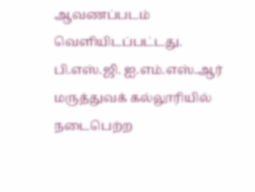ஆவணப்படம் வெளியிடப்பட்டது. பி.எஸ்.ஜி. ஐ.எம்.எஸ்.ஆர் மருத்துவக் கல்லூரியில் நடைபெற்ற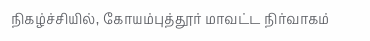நிகழ்ச்சியில், கோயம்புத்தூர் மாவட்ட நிர்வாகம்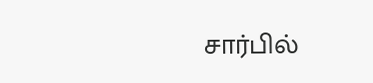சார்பில்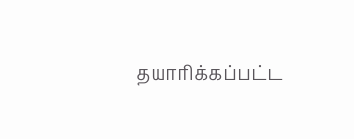தயாரிக்கப்பட்ட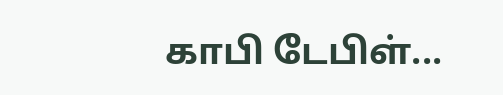காபி டேபிள்...